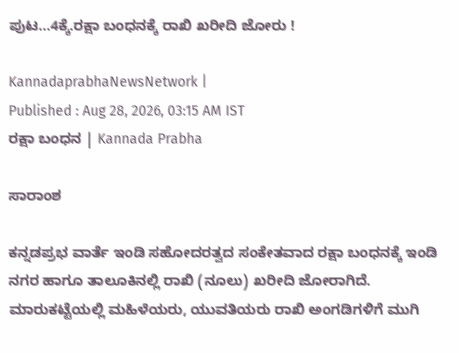ಪುಟ...4ಕ್ಕೆ.ರಕ್ಷಾ ಬಂಧನಕ್ಕೆ ರಾಖಿ ಖರೀದಿ ಜೋರು !

KannadaprabhaNewsNetwork |
Published : Aug 28, 2026, 03:15 AM IST
ರಕ್ಷಾ ಬಂಧನ | Kannada Prabha

ಸಾರಾಂಶ

ಕನ್ನಡಪ್ರಭ ವಾರ್ತೆ ಇಂಡಿ ಸಹೋದರತ್ವದ ಸಂಕೇತವಾದ ರಕ್ಷಾ ಬಂಧನಕ್ಕೆ ಇಂಡಿ ನಗರ ಹಾಗೂ ತಾಲೂಕಿನಲ್ಲಿ ರಾಖಿ (ನೂಲು) ಖರೀದಿ ಜೋರಾಗಿದೆ. ಮಾರುಕಟ್ಟೆಯಲ್ಲಿ ಮಹಿಳೆಯರು, ಯುವತಿಯರು ರಾಖಿ ಅಂಗಡಿಗಳಿಗೆ ಮುಗಿ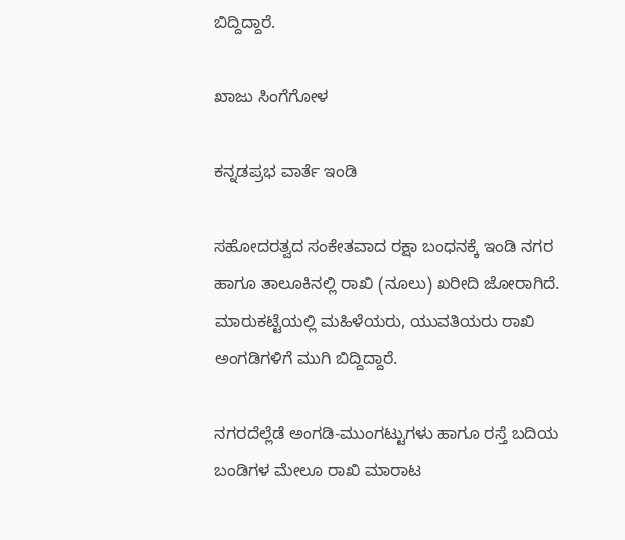ಬಿದ್ದಿದ್ದಾರೆ.

ಖಾಜು ಸಿಂಗೆಗೋಳ

ಕನ್ನಡಪ್ರಭ ವಾರ್ತೆ ಇಂಡಿ

ಸಹೋದರತ್ವದ ಸಂಕೇತವಾದ ರಕ್ಷಾ ಬಂಧನಕ್ಕೆ ಇಂಡಿ ನಗರ ಹಾಗೂ ತಾಲೂಕಿನಲ್ಲಿ ರಾಖಿ (ನೂಲು) ಖರೀದಿ ಜೋರಾಗಿದೆ. ಮಾರುಕಟ್ಟೆಯಲ್ಲಿ ಮಹಿಳೆಯರು, ಯುವತಿಯರು ರಾಖಿ ಅಂಗಡಿಗಳಿಗೆ ಮುಗಿ ಬಿದ್ದಿದ್ದಾರೆ.

ನಗರದೆಲ್ಲೆಡೆ ಅಂಗಡಿ-ಮುಂಗಟ್ಟುಗಳು ಹಾಗೂ ರಸ್ತೆ ಬದಿಯ ಬಂಡಿಗಳ ಮೇಲೂ ರಾಖಿ ಮಾರಾಟ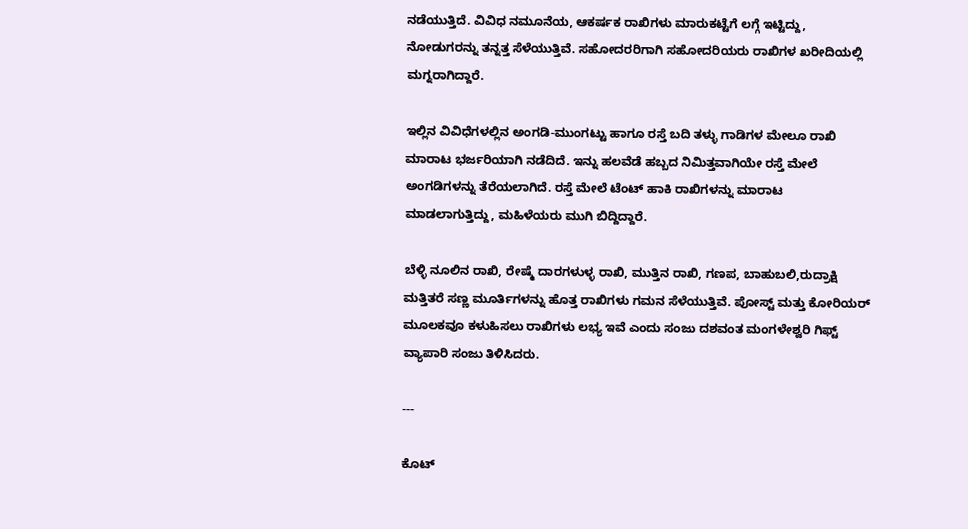ನಡೆಯುತ್ತಿದೆ. ವಿವಿಧ ನಮೂನೆಯ, ಆಕರ್ಷಕ ರಾಖಿಗಳು ಮಾರುಕಟ್ಟೆಗೆ ಲಗ್ಗೆ ಇಟ್ಟಿದ್ದು, ನೋಡುಗರನ್ನು ತನ್ನತ್ತ ಸೆಳೆಯುತ್ತಿವೆ. ಸಹೋದರರಿಗಾಗಿ ಸಹೋದರಿಯರು ರಾಖಿಗಳ ಖರೀದಿಯಲ್ಲಿ ಮಗ್ನರಾಗಿದ್ದಾರೆ.

ಇಲ್ಲಿನ ವಿವಿಧೆಗಳಲ್ಲಿನ ಅಂಗಡಿ-ಮುಂಗಟ್ಟು ಹಾಗೂ ರಸ್ತೆ ಬದಿ ತಳ್ಳು ಗಾಡಿಗಳ ಮೇಲೂ ರಾಖಿ ಮಾರಾಟ ಭರ್ಜರಿಯಾಗಿ ನಡೆದಿದೆ. ಇನ್ನು ಹಲವೆಡೆ ಹಬ್ಬದ ನಿಮಿತ್ತವಾಗಿಯೇ ರಸ್ತೆ ಮೇಲೆ ಅಂಗಡಿಗಳನ್ನು ತೆರೆಯಲಾಗಿದೆ. ರಸ್ತೆ ಮೇಲೆ ಟೆಂಟ್ ಹಾಕಿ ರಾಖಿಗಳನ್ನು ಮಾರಾಟ ಮಾಡಲಾಗುತ್ತಿದ್ದು, ಮಹಿಳೆಯರು ಮುಗಿ ಬಿದ್ದಿದ್ದಾರೆ.

ಬೆಳ್ಳಿ ನೂಲಿನ ರಾಖಿ, ರೇಷ್ಮೆ ದಾರಗಳುಳ್ಳ ರಾಖಿ, ಮುತ್ತಿನ ರಾಖಿ, ಗಣಪ, ಬಾಹುಬಲಿ,ರುದ್ರಾಕ್ಷಿ ಮತ್ತಿತರೆ ಸಣ್ಣ ಮೂರ್ತಿಗಳನ್ನು ಹೊತ್ತ ರಾಖಿಗಳು ಗಮನ ಸೆಳೆಯುತ್ತಿವೆ. ಪೋಸ್ಟ್ ಮತ್ತು ಕೋರಿಯರ್ ಮೂಲಕವೂ ಕಳುಹಿಸಲು ರಾಖಿಗಳು ಲಭ್ಯ ಇವೆ ಎಂದು ಸಂಜು ದಶವಂತ ಮಂಗಳೇಶ್ವರಿ ಗಿಫ್ಟ್ ವ್ಯಾಪಾರಿ ಸಂಜು ತಿಳಿಸಿದರು.

---

ಕೊಟ್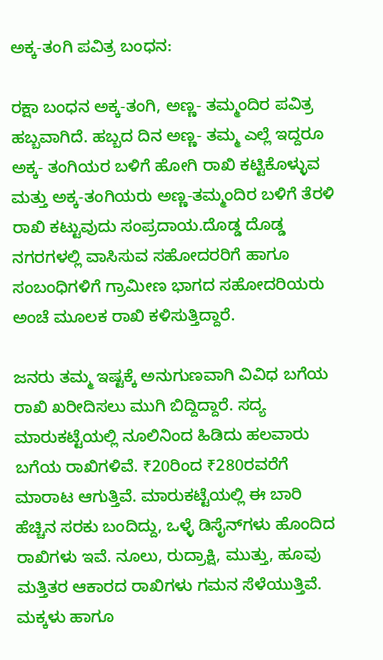ಅಕ್ಕ-ತಂಗಿ ಪವಿತ್ರ ಬಂಧನ:

ರಕ್ಷಾ ಬಂಧನ ಅಕ್ಕ-ತಂಗಿ, ಅಣ್ಣ- ತಮ್ಮಂದಿರ ಪವಿತ್ರ ಹಬ್ಬವಾಗಿದೆ. ಹಬ್ಬದ ದಿನ ಅಣ್ಣ- ತಮ್ಮ ಎಲ್ಲೆ ಇದ್ದರೂ ಅಕ್ಕ- ತಂಗಿಯರ ಬಳಿಗೆ ಹೋಗಿ ರಾಖಿ ಕಟ್ಟಿಕೊಳ್ಳುವ ಮತ್ತು ಅಕ್ಕ-ತಂಗಿಯರು ಅಣ್ಣ-ತಮ್ಮಂದಿರ ಬಳಿಗೆ ತೆರಳಿ ರಾಖಿ ಕಟ್ಟುವುದು ಸಂಪ್ರದಾಯ.ದೊಡ್ಡ ದೊಡ್ಡ ನಗರಗಳಲ್ಲಿ ವಾಸಿಸುವ ಸಹೋದರರಿಗೆ ಹಾಗೂ ಸಂಬಂಧಿಗಳಿಗೆ ಗ್ರಾಮೀಣ ಭಾಗದ ಸಹೋದರಿಯರು ಅಂಚೆ ಮೂಲಕ ರಾಖಿ ಕಳಿಸುತ್ತಿದ್ದಾರೆ.

ಜನರು ತಮ್ಮ ಇಷ್ಟಕ್ಕೆ ಅನುಗುಣವಾಗಿ ವಿವಿಧ ಬಗೆಯ ರಾಖಿ ಖರೀದಿಸಲು ಮುಗಿ ಬಿದ್ದಿದ್ದಾರೆ. ಸದ್ಯ ಮಾರುಕಟ್ಟೆಯಲ್ಲಿ ನೂಲಿನಿಂದ ಹಿಡಿದು ಹಲವಾರು ಬಗೆಯ ರಾಖಿಗಳಿವೆ. ₹20ರಿಂದ ₹280ರವರೆಗೆ ಮಾರಾಟ ಆಗುತ್ತಿವೆ. ಮಾರುಕಟ್ಟೆಯಲ್ಲಿ ಈ ಬಾರಿ ಹೆಚ್ಚಿನ ಸರಕು ಬಂದಿದ್ದು, ಒಳ್ಳೆ ಡಿಸೈನ್‌ಗಳು ಹೊಂದಿದ ರಾಖಿಗಳು ಇವೆ. ನೂಲು, ರುದ್ರಾಕ್ಷಿ, ಮುತ್ತು, ಹೂವು ಮತ್ತಿತರ ಆಕಾರದ ರಾಖಿಗಳು ಗಮನ ಸೆಳೆಯುತ್ತಿವೆ. ಮಕ್ಕಳು ಹಾಗೂ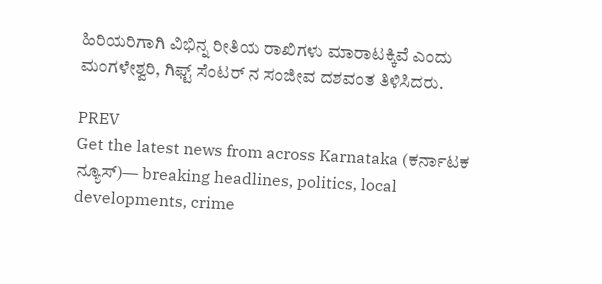ಹಿರಿಯರಿಗಾಗಿ ವಿಭಿನ್ನ ರೀತಿಯ ರಾಖಿಗಳು ಮಾರಾಟಕ್ಕಿವೆ ಎಂದು ಮಂಗಳೇಶ್ವರಿ, ಗಿಫ್ಟ್ ಸೆಂಟರ್ ನ ಸಂಜೀವ ದಶವಂತ ತಿಳಿಸಿದರು.

PREV
Get the latest news from across Karnataka (ಕರ್ನಾಟಕ ನ್ಯೂಸ್)— breaking headlines, politics, local developments, crime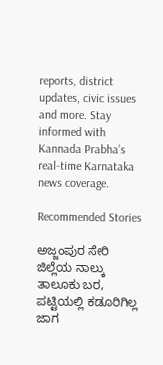reports, district updates, civic issues and more. Stay informed with Kannada Prabha’s real‑time Karnataka news coverage.

Recommended Stories

ಅಜ್ಜಂಪುರ ಸೇರಿ ಜಿಲ್ಲೆಯ ನಾಲ್ಕು ತಾಲೂಕು ಬರ, ಪಟ್ಟಿಯಲ್ಲಿ ಕಡೂರಿಗಿಲ್ಲ ಜಾಗ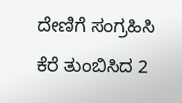ದೇಣಿಗೆ ಸಂಗ್ರಹಿಸಿ ಕೆರೆ ತುಂಬಿಸಿದ 2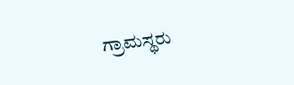ಗ್ರಾಮಸ್ಥರು